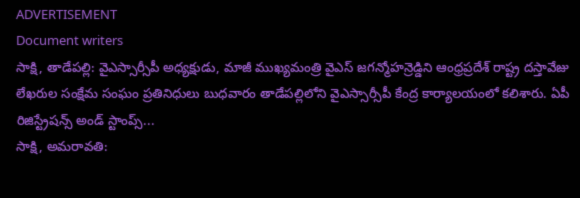ADVERTISEMENT
Document writers
సాక్షి, తాడేపల్లి: వైఎస్సార్సీపీ అధ్యక్షుడు, మాజీ ముఖ్యమంత్రి వైఎస్ జగన్మోహన్రెడ్డిని ఆంధ్రప్రదేశ్ రాష్ట్ర దస్తావేజు లేఖరుల సంక్షేమ సంఘం ప్రతినిధులు బుధవారం తాడేపల్లిలోని వైఎస్సార్సీపీ కేంద్ర కార్యాలయంలో కలిశారు. ఏపీ రిజిస్ట్రేషన్స్ అండ్ స్టాంప్స్...
సాక్షి, అమరావతి: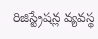రిజిస్ట్రేషన్ల వ్యవస్థ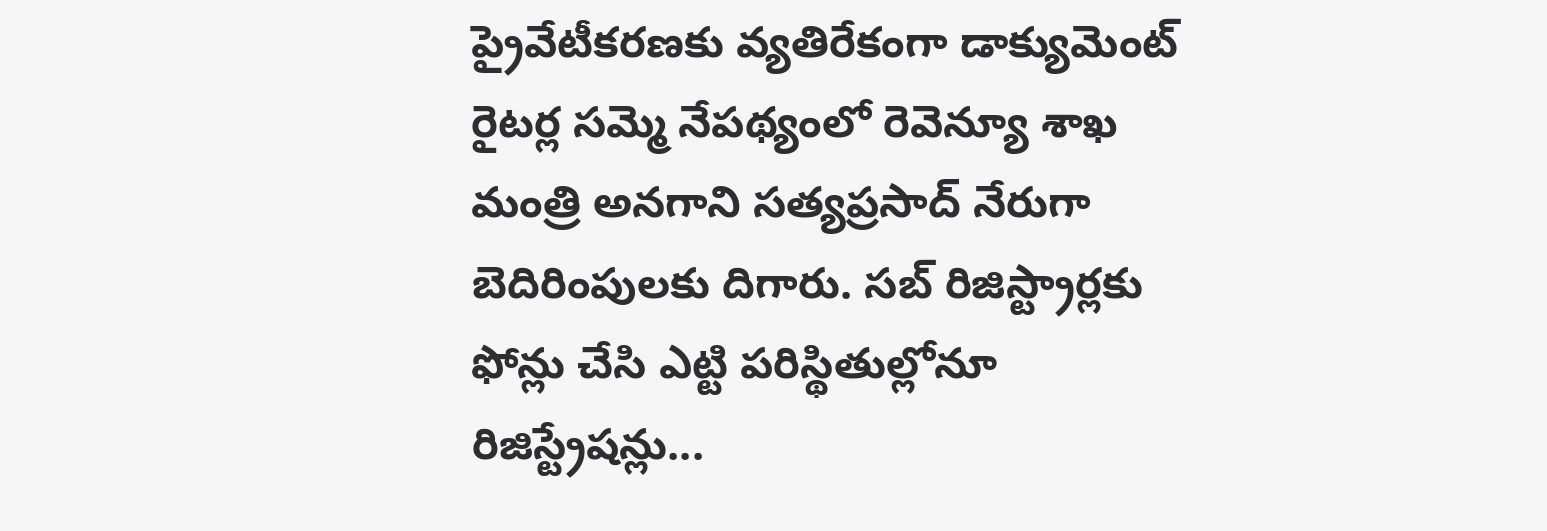ప్రైవేటీకరణకు వ్యతిరేకంగా డాక్యుమెంట్ రైటర్ల సమ్మె నేపథ్యంలో రెవెన్యూ శాఖ మంత్రి అనగాని సత్యప్రసాద్ నేరుగా బెదిరింపులకు దిగారు. సబ్ రిజిస్ట్రార్లకు ఫోన్లు చేసి ఎట్టి పరిస్థితుల్లోనూ రిజిస్ట్రేషన్లు...